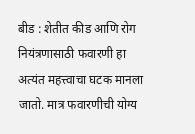बीड : शेतीत कीड आणि रोग नियंत्रणासाठी फवारणी हा अत्यंत महत्त्वाचा घटक मानला जातो. मात्र फवारणीची योग्य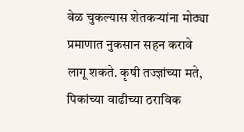वेळ चुकल्यास शेतकऱ्यांना मोठ्या प्रमाणात नुकसान सहन करावे लागू शकते. कृषी तज्ज्ञांच्या मते, पिकांच्या वाढीच्या ठराविक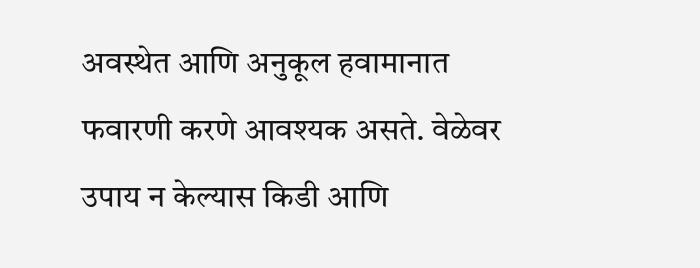अवस्थेत आणि अनुकूल हवामानात फवारणी करणे आवश्यक असते. वेळेवर उपाय न केल्यास किडी आणि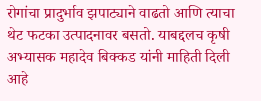रोगांचा प्रादुर्भाव झपाट्याने वाढतो आणि त्याचा थेट फटका उत्पादनावर बसतो. याबद्दलच कृषी अभ्यासक महादेव बिक्कड यांनी माहिती दिली आहे